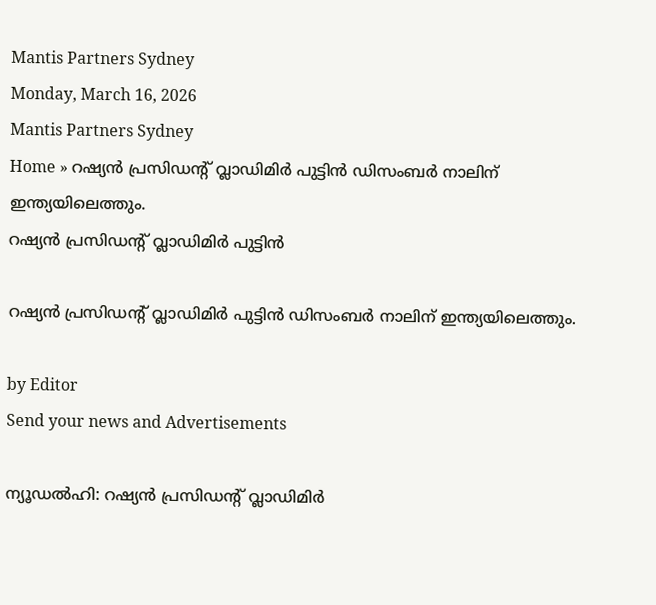Mantis Partners Sydney
Monday, March 16, 2026
Mantis Partners Sydney
Home » റഷ്യൻ പ്രസിഡൻ്റ് വ്ലാഡിമിർ പുട്ടിൻ ഡിസംബർ നാലിന് ഇന്ത്യയിലെത്തും.
റഷ്യൻ‌ പ്രസിഡന്റ് വ്ലാഡിമിർ പുട്ടിൻ

റഷ്യൻ പ്രസിഡൻ്റ് വ്ലാഡിമിർ പുട്ടിൻ ഡിസംബർ നാലിന് ഇന്ത്യയിലെത്തും.

by Editor
Send your news and Advertisements

ന്യൂഡൽഹി: റഷ്യൻ പ്രസിഡൻ്റ് വ്ലാഡിമിർ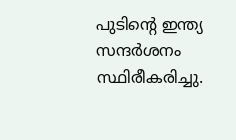പുടിൻ്റെ ഇന്ത്യ സന്ദർശനം സ്ഥിരീകരിച്ചു.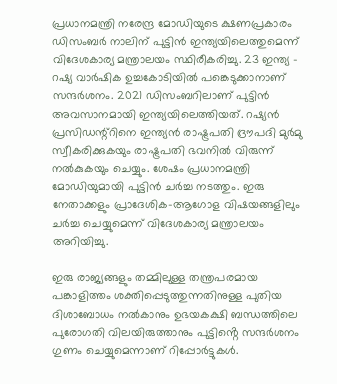പ്രധാനമന്ത്രി നരേന്ദ്ര മോഡിയുടെ ക്ഷണപ്രകാരം ഡിസംബർ നാലിന് പുട്ടിൻ ഇന്ത്യയിലെത്തുമെന്ന് വിദേശകാര്യ മന്ത്രാലയം സ്ഥിരീകരിച്ചു. 23 ഇന്ത്യ – റഷ്യ വാർഷിക ഉച്ചകോടിയിൽ പങ്കെടുക്കാനാണ് സന്ദർശനം. 2021 ഡിസംബറിലാണ് പുട്ടിൻ അവസാനമായി ഇന്ത്യയിലെത്തിയത്. റഷ്യൻ പ്രസിഡന്റ്റിനെ ഇന്ത്യൻ രാഷ്ട്രപതി ദ്രൗപദി മുർമു സ്വീകരിക്കുകയും രാഷ്ട്രപതി ഭവനിൽ വിരുന്ന് നൽകുകയും ചെയ്യും. ശേഷം പ്രധാനമന്ത്രി മോഡിയുമായി പുട്ടിൻ ചർച്ച നടത്തും. ഇരു നേതാക്കളും പ്രാദേശിക-ആഗോള വിഷയങ്ങളിലും ചർച്ച ചെയ്യുമെന്ന് വിദേശകാര്യ മന്ത്രാലയം അറിയിച്ചു.

ഇരു രാജ്യങ്ങളും തമ്മിലുള്ള തന്ത്രപരമായ പങ്കാളിത്തം ശക്തിപ്പെടുത്തുന്നതിനുള്ള പുതിയ ദിശാബോധം നൽകാനും ഉഭയകക്ഷി ബന്ധത്തിലെ പുരോഗതി വിലയിരുത്താനും പുട്ടിൻ്റെ സന്ദർശനം ഗുണം ചെയ്യുമെന്നാണ് റിപ്പോർട്ടുകൾ.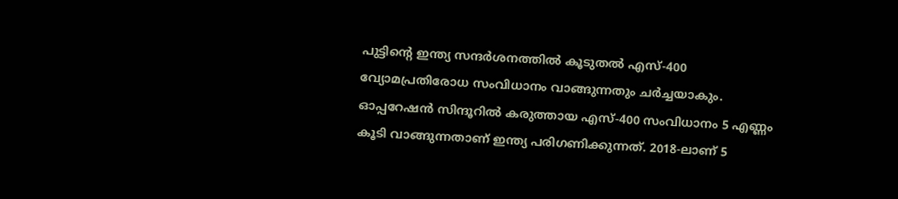പുട്ടിന്റെ ഇന്ത്യ സന്ദർശനത്തിൽ കൂടുതൽ എസ്-400 വ്യോമപ്രതിരോധ സംവിധാനം വാങ്ങുന്നതും ചർച്ചയാകും. ഓപ്പറേഷൻ സിന്ദൂറിൽ കരുത്തായ എസ്-400 സംവിധാനം 5 എണ്ണം കൂടി വാങ്ങുന്നതാണ് ഇന്ത്യ പരിഗണിക്കുന്നത്. 2018-ലാണ് 5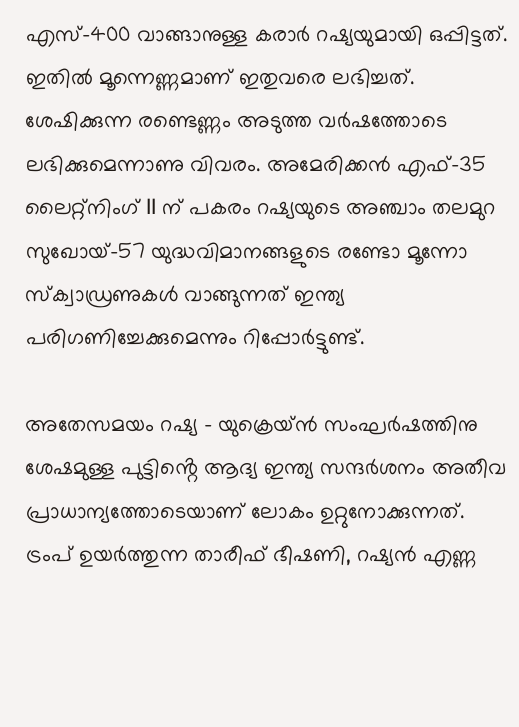എസ്–400 വാങ്ങാനുള്ള കരാർ റഷ്യയുമായി ഒപ്പിട്ടത്. ഇതിൽ മൂന്നെണ്ണമാണ് ഇതുവരെ ലഭിച്ചത്. ശേഷിക്കുന്ന രണ്ടെണ്ണം അടുത്ത വർഷത്തോടെ ലഭിക്കുമെന്നാണു വിവരം. അമേരിക്കൻ എഫ്-35 ലൈറ്റ്നിംഗ് II ന് പകരം റഷ്യയുടെ അഞ്ചാം തലമുറ സുഖോയ്-57 യുദ്ധവിമാനങ്ങളുടെ രണ്ടോ മൂന്നോ സ്‌ക്വാഡ്രണുകൾ വാങ്ങുന്നത് ഇന്ത്യ പരിഗണിച്ചേക്കുമെന്നും റിപ്പോർട്ടുണ്ട്.

അതേസമയം റഷ്യ – യുക്രെയ്ൻ സംഘർഷത്തിനു ശേഷമുള്ള പുട്ടിൻ്റെ ആദ്യ ഇന്ത്യ സന്ദർശനം അതീവ പ്രാധാന്യത്തോടെയാണ് ലോകം ഉറ്റുനോക്കുന്നത്. ട്രംപ് ഉയർത്തുന്ന താരീഫ് ഭീഷണി, റഷ്യൻ എണ്ണ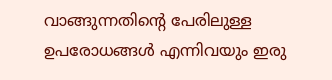വാങ്ങുന്നതിന്റെ പേരിലുള്ള ഉപരോധങ്ങൾ എന്നിവയും ഇരു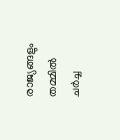രാജ്യങ്ങളും തമ്മിൽ ചർച്ച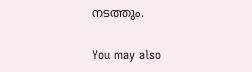നടത്തും.

You may also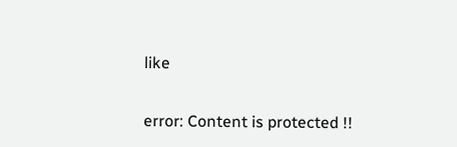like

error: Content is protected !!